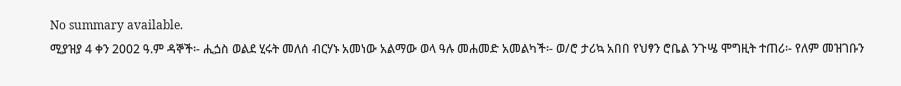No summary available.
ሚያዝያ 4 ቀን 2002 ዓ.ም ዳኞች፡- ሒጏስ ወልደ ሂሩት መለሰ ብርሃኑ አመነው አልማው ወላ ዓሉ መሐመድ አመልካች፡- ወ/ሮ ታሪኳ አበበ የህፃን ሮቤል ንጉሤ ሞግዚት ተጠሪ፡- የለም መዝገቡን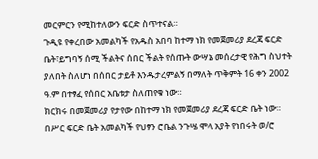መርምርን የሚከተለውን ፍርድ ስጥተናል።
ጉዲዩ የቀረበው አመልካች የአዱስ አበባ ከተማ ነክ የመጀመሪያ ደረጃ ፍርድ ቤት፣ይግባኝ ሰሚ ችልትና ሰበር ችልት የሰጡት ውሣኔ መሰረታዊ የሕግ ስህተት ያለበት ስለሆነ በሰበር ታይቶ እንዱታረምልኝ በማለት ጥቅምት 16 ቀን 2002 ዓ.ም በተፃፈ የሰበር አቤቱታ ስለጠየቁ ነው።
ክርክሩ በመጀመሪያ የታየው በከተማ ነክ የመጀመሪያ ደረጃ ፍርድ ቤት ነው። በሥር ፍርድ ቤት አመልካች የህፃን ሮቤል ንጉሤ ሞላ አያት የነበሩት ወ/ሮ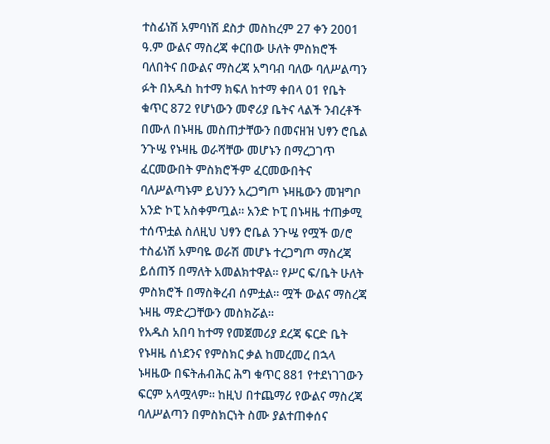ተስፊነሽ አምባነሽ ደስታ መስከረም 27 ቀን 2001 ዓ.ም ውልና ማስረጃ ቀርበው ሁለት ምስክሮች ባለበትና በውልና ማስረጃ አግባብ ባለው ባለሥልጣን ፉት በአዱስ ከተማ ክፍለ ከተማ ቀበላ 01 የቤት ቁጥር 872 የሆነውን መኖሪያ ቤትና ላልች ንብረቶች በሙለ በኑዛዜ መስጠታቸውን በመናዘዝ ህፃን ሮቤል ንጉሤ የኑዛዜ ወራሻቸው መሆኑን በማረጋገጥ ፈርመውበት ምስክሮችም ፈርመውበትና ባለሥልጣኑም ይህንን አረጋግጦ ኑዛዜውን መዝግቦ አንድ ኮፒ አስቀምጧል። አንድ ኮፒ በኑዛዜ ተጠቃሚ ተሰጥቷል ስለዚህ ህፃን ሮቤል ንጉሤ የሟች ወ/ሮ ተስፊነሽ አምባዬ ወራሽ መሆኑ ተረጋግጦ ማስረጃ ይሰጠኝ በማለት አመልክተዋል። የሥር ፍ/ቤት ሁለት ምስክሮች በማስቅረብ ሰምቷል። ሟች ውልና ማስረጃ ኑዛዜ ማድረጋቸውን መስክሯል።
የአዱስ አበባ ከተማ የመጀመሪያ ደረጃ ፍርድ ቤት የኑዛዜ ሰነደንና የምስክር ቃል ከመረመረ በኋላ ኑዛዜው በፍትሐብሕር ሕግ ቁጥር 881 የተደነገገውን ፍርም አላሟላም። ከዚህ በተጨማሪ የውልና ማስረጃ ባለሥልጣን በምስክርነት ስሙ ያልተጠቀሰና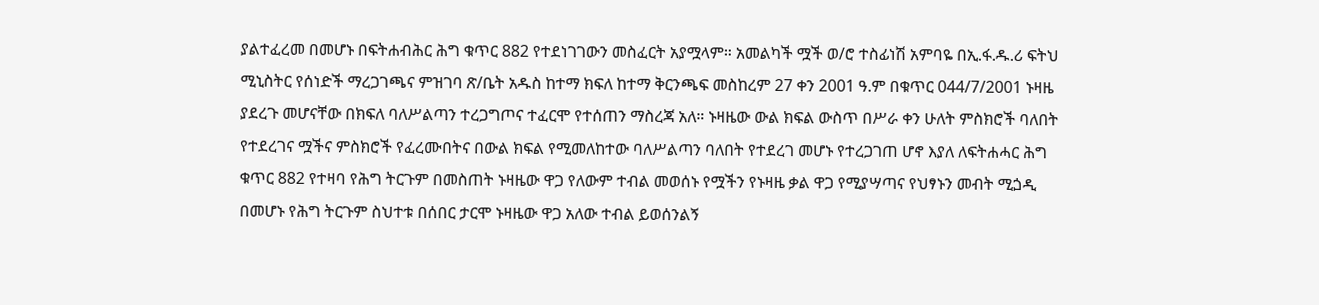ያልተፈረመ በመሆኑ በፍትሐብሕር ሕግ ቁጥር 882 የተደነገገውን መስፈርት አያሟላም። አመልካች ሟች ወ/ሮ ተስፊነሽ አምባዬ በኢ.ፋ.ዱ.ሪ ፍትህ ሚኒስትር የሰነድች ማረጋገጫና ምዝገባ ጽ/ቤት አዱስ ከተማ ክፍለ ከተማ ቅርንጫፍ መስከረም 27 ቀን 2001 ዓ.ም በቁጥር 044/7/2001 ኑዛዜ ያደረጉ መሆናቸው በክፍለ ባለሥልጣን ተረጋግጦና ተፈርሞ የተሰጠን ማስረጃ አለ። ኑዛዜው ውል ክፍል ውስጥ በሥራ ቀን ሁለት ምስክሮች ባለበት የተደረገና ሟችና ምስክሮች የፈረሙበትና በውል ክፍል የሚመለከተው ባለሥልጣን ባለበት የተደረገ መሆኑ የተረጋገጠ ሆኖ እያለ ለፍትሐሓር ሕግ ቁጥር 882 የተዛባ የሕግ ትርጉም በመስጠት ኑዛዜው ዋጋ የለውም ተብል መወሰኑ የሟችን የኑዛዜ ቃል ዋጋ የሚያሣጣና የህፃኑን መብት ሚጏዲ በመሆኑ የሕግ ትርጉም ስህተቱ በሰበር ታርሞ ኑዛዜው ዋጋ አለው ተብል ይወሰንልኝ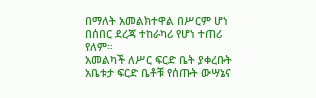በማለት አመልክተዋል በሥርም ሆነ በሰበር ደረጃ ተከራካሪ የሆነ ተጠሪ የለም።
አመልካች ለሥር ፍርድ ቤት ያቀረቡት አቤቱታ ፍርድ ቤቶቹ የሰጡት ውሣኔና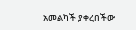አመልካች ያቀረበችው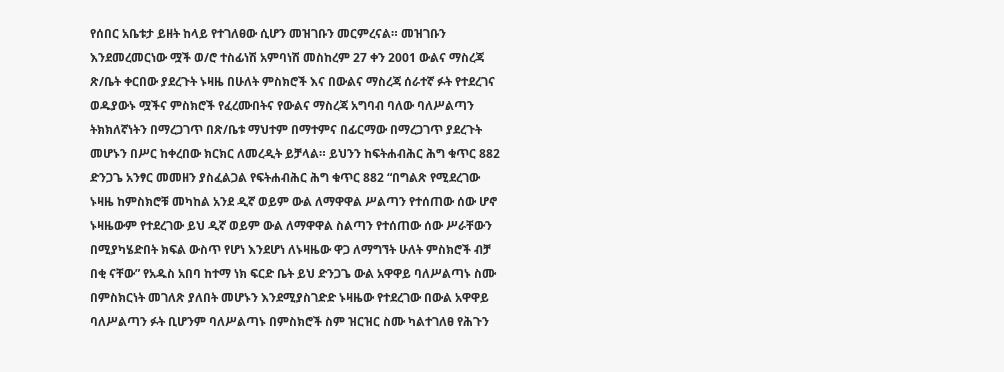የሰበር አቤቱታ ይዘት ከላይ የተገለፀው ሲሆን መዝገቡን መርምረናል። መዝገቡን እንደመረመርነው ሟች ወ/ሮ ተስፊነሽ አምባነሽ መስከረም 27 ቀን 2001 ውልና ማስረጃ ጽ/ቤት ቀርበው ያደረጉት ኑዛዜ በሁለት ምስክሮች እና በውልና ማስረጃ ሰራተኛ ፉት የተደረገና ወዱያውኑ ሟችና ምስክሮች የፈረሙበትና የውልና ማስረጃ አግባብ ባለው ባለሥልጣን ትክክለኛነትን በማረጋገጥ በጽ/ቤቱ ማህተም በማተምና በፊርማው በማረጋገጥ ያደረጉት መሆኑን በሥር ከቀረበው ክርክር ለመረዲት ይቻላል። ይህንን ከፍትሐብሕር ሕግ ቁጥር 882 ድንጋጌ አንፃር መመዘን ያስፈልጋል የፍትሐብሕር ሕግ ቁጥር 882 “በግልጽ የሚደረገው ኑዛዜ ከምስክሮቹ መካከል አንደ ዲኛ ወይም ውል ለማዋዋል ሥልጣን የተሰጠው ሰው ሆኖ ኑዛዜውም የተደረገው ይህ ዲኛ ወይም ውል ለማዋዋል ስልጣን የተሰጠው ሰው ሥራቸውን በሚያካሄድበት ክፍል ውስጥ የሆነ እንደሆነ ለኑዛዜው ዋጋ ለማግኘት ሁለት ምስክሮች ብቻ በቂ ናቸው” የአዱስ አበባ ከተማ ነክ ፍርድ ቤት ይህ ድንጋጌ ውል አዋዋይ ባለሥልጣኑ ስሙ በምስክርነት መገለጽ ያለበት መሆኑን እንደሚያስገድድ ኑዛዜው የተደረገው በውል አዋዋይ ባለሥልጣን ፉት ቢሆንም ባለሥልጣኑ በምስክሮች ስም ዝርዝር ስሙ ካልተገለፀ የሕጉን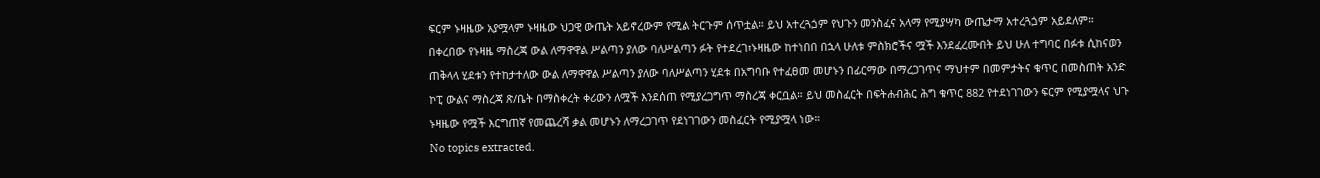ፍርም ኑዛዜው አያሟላም ኑዛዜው ህጋዊ ውጤት አይኖረውም የሚል ትርጉም ሰጥቷል። ይህ አተረጓጏም የህጉን መንስፈና አላማ የሚያሣካ ውጤታማ አተረጓጏም አይደለም።
በቀረበው የኑዛዜ ማስረጃ ውል ለማዋዋል ሥልጣን ያለው ባለሥልጣን ፉት የተደረገ፣ኑዛዜው ከተነበበ በኋላ ሁለቱ ምስክሮችና ሟች እንደፈረሙበት ይህ ሁለ ተግባር በፉቱ ሲከናወን ጠቅላላ ሂደቱን የተከታተለው ውል ለማዋዋል ሥልጣን ያለው ባለሥልጣን ሂደቱ በአግባቡ የተፈፀመ መሆኑን በፊርማው በማረጋገጥና ማህተም በመምታትና ቁጥር በመስጠት አንድ ኮፒ ውልና ማስረጃ ጽ/ቤት በማስቀረት ቀሪውን ለሟች እንደሰጠ የሚያረጋግጥ ማስረጃ ቀርቧል። ይህ መስፈርት በፍትሐብሕር ሕግ ቁጥር 882 የተደነገገውን ፍርም የሚያሟላና ህጉ ኑዛዜው የሟች እርግጠኛ የመጨረሻ ቃል መሆኑን ለማረጋገጥ የደነገገውን መስፈርት የሚያሟላ ነው።
No topics extracted.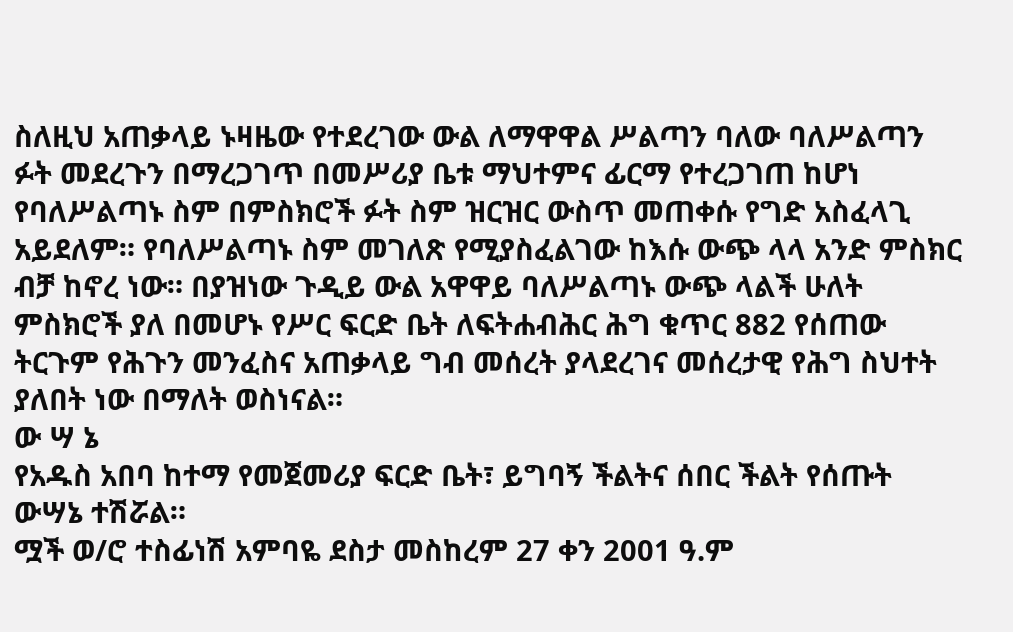ስለዚህ አጠቃላይ ኑዛዜው የተደረገው ውል ለማዋዋል ሥልጣን ባለው ባለሥልጣን ፉት መደረጉን በማረጋገጥ በመሥሪያ ቤቱ ማህተምና ፊርማ የተረጋገጠ ከሆነ የባለሥልጣኑ ስም በምስክሮች ፉት ስም ዝርዝር ውስጥ መጠቀሱ የግድ አስፈላጊ አይደለም። የባለሥልጣኑ ስም መገለጽ የሚያስፈልገው ከእሱ ውጭ ላላ አንድ ምስክር ብቻ ከኖረ ነው። በያዝነው ጉዲይ ውል አዋዋይ ባለሥልጣኑ ውጭ ላልች ሁለት ምስክሮች ያለ በመሆኑ የሥር ፍርድ ቤት ለፍትሐብሕር ሕግ ቁጥር 882 የሰጠው ትርጉም የሕጉን መንፈስና አጠቃላይ ግብ መሰረት ያላደረገና መሰረታዊ የሕግ ስህተት ያለበት ነው በማለት ወስነናል።
ው ሣ ኔ
የአዱስ አበባ ከተማ የመጀመሪያ ፍርድ ቤት፣ ይግባኝ ችልትና ሰበር ችልት የሰጡት ውሣኔ ተሽሯል።
ሟች ወ/ሮ ተስፊነሽ አምባዬ ደስታ መስከረም 27 ቀን 2001 ዓ.ም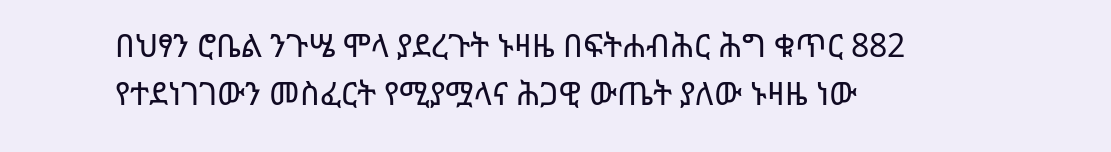በህፃን ሮቤል ንጉሤ ሞላ ያደረጉት ኑዛዜ በፍትሐብሕር ሕግ ቁጥር 882 የተደነገገውን መስፈርት የሚያሟላና ሕጋዊ ውጤት ያለው ኑዛዜ ነው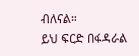ብለናል።
ይህ ፍርድ በፋዳራል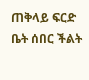ጠቅላይ ፍርድ ቤት ሰበር ችልት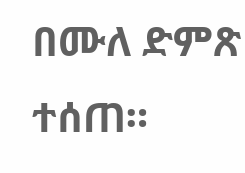በሙለ ድምጽ ተሰጠ።